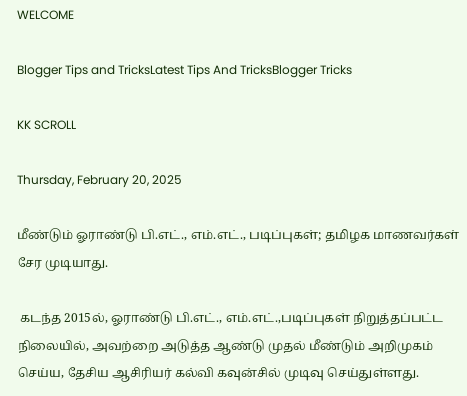WELCOME

Blogger Tips and TricksLatest Tips And TricksBlogger Tricks

KK SCROLL

Thursday, February 20, 2025

மீண்டும் ஓராண்டு பி.எட்., எம்.எட்., படிப்புகள்; தமிழக மாணவர்கள் சேர முடியாது.

 கடந்த 2015ல், ஓராண்டு பி.எட்., எம்.எட்.,படிப்புகள் நிறுத்தப்பட்ட நிலையில், அவற்றை அடுத்த ஆண்டு முதல் மீண்டும் அறிமுகம் செய்ய, தேசிய ஆசிரியர் கல்வி கவுன்சில் முடிவு செய்துள்ளது.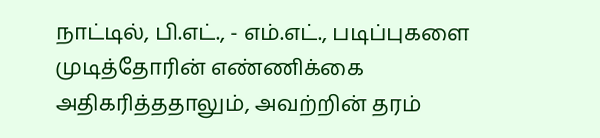நாட்டில், பி.எட்., - எம்.எட்., படிப்புகளை முடித்தோரின் எண்ணிக்கை அதிகரித்ததாலும், அவற்றின் தரம்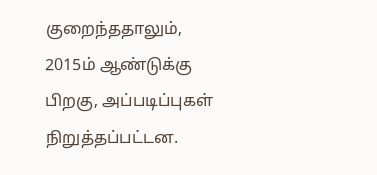குறைந்ததாலும், 2015ம் ஆண்டுக்கு பிறகு, அப்படிப்புகள் நிறுத்தப்பட்டன.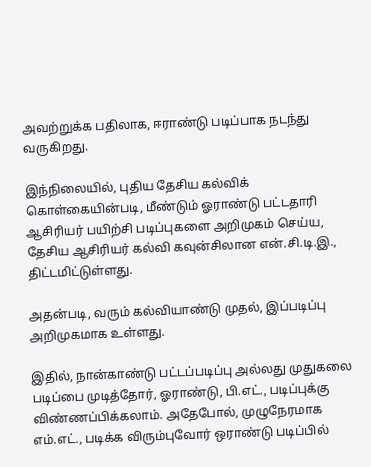அவற்றுக்க பதிலாக, ஈராண்டு படிப்பாக நடந்து வருகிறது.

இந்நிலையில், புதிய தேசிய கல்விக் கொள்கையின்படி, மீண்டும் ஓராண்டு பட்டதாரி ஆசிரியர் பயிற்சி படிப்புகளை அறிமுகம் செய்ய, தேசிய ஆசிரியர் கல்வி கவுன்சிலான என்.சி.டி.இ., திட்டமிட்டுள்ளது.

அதன்படி, வரும் கல்வியாண்டு முதல், இப்படிப்பு அறிமுகமாக உள்ளது.

இதில், நான்காண்டு பட்டப்படிப்பு அல்லது முதுகலை படிப்பை முடித்தோர், ஓராண்டு, பி.எட்., படிப்புக்கு விண்ணப்பிக்கலாம். அதேபோல், முழுநேரமாக எம்.எட்., படிக்க விரும்புவோர் ஒராண்டு படிப்பில்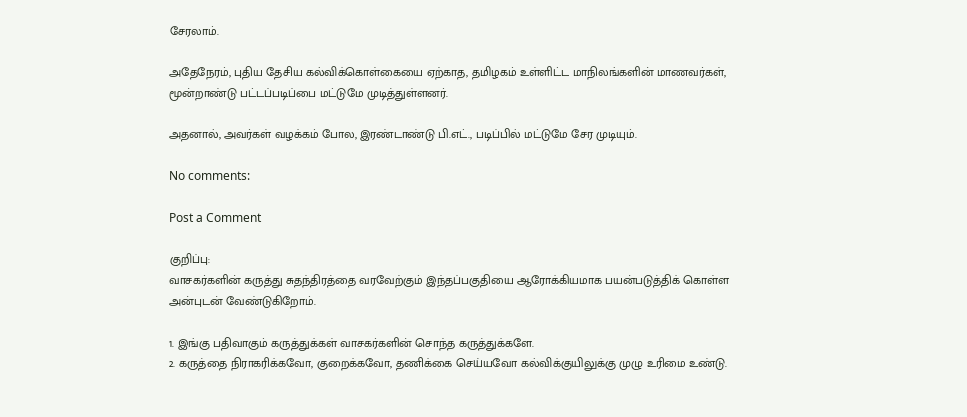சேரலாம்.

அதேநேரம், புதிய தேசிய கல்விக்கொள்கையை ஏற்காத, தமிழகம் உள்ளிட்ட மாநிலங்களின் மாணவர்கள், மூன்றாண்டு பட்டப்படிப்பை மட்டுமே முடித்துள்ளனர்.

அதனால், அவர்கள் வழக்கம் போல, இரண்டாண்டு பி.எட்., படிப்பில் மட்டுமே சேர முடியும்.

No comments:

Post a Comment

குறிப்பு:
வாசகர்களின் கருத்து சுதந்திரத்தை வரவேற்கும் இந்தப்பகுதியை ஆரோக்கியமாக பயன்படுத்திக் கொள்ள அன்புடன் வேண்டுகிறோம்.

1. இங்கு பதிவாகும் கருத்துக்கள் வாசகர்களின் சொந்த கருத்துக்களே.
2. கருத்தை நிராகரிக்கவோ, குறைக்கவோ, தணிக்கை செய்யவோ கல்விக்குயிலுக்கு முழு உரிமை உண்டு.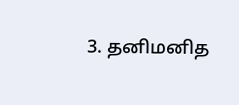3. தனிமனித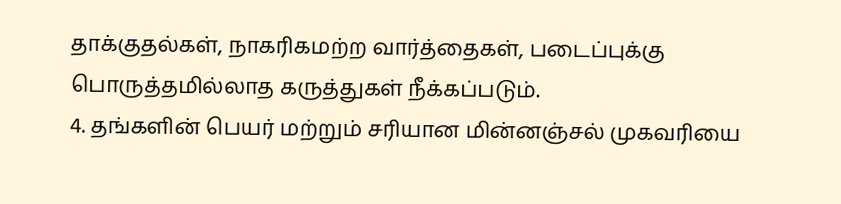தாக்குதல்கள், நாகரிகமற்ற வார்த்தைகள், படைப்புக்கு பொருத்தமில்லாத கருத்துகள் நீக்கப்படும்.
4. தங்களின் பெயர் மற்றும் சரியான மின்னஞ்சல் முகவரியை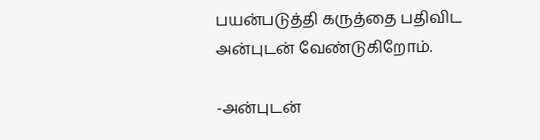பயன்படுத்தி கருத்தை பதிவிட அன்புடன் வேண்டுகிறோம்.

-அன்புடன்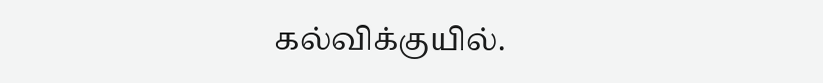கல்விக்குயில்.